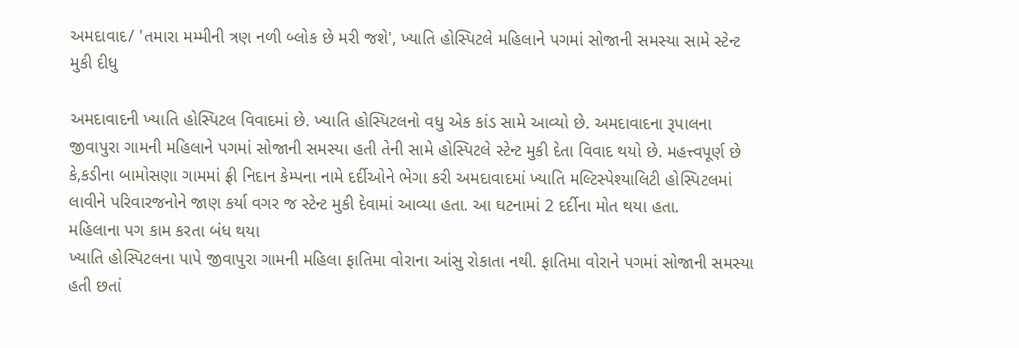અમદાવાદ/ 'તમારા મમ્મીની ત્રણ નળી બ્લોક છે મરી જશે', ખ્યાતિ હોસ્પિટલે મહિલાને પગમાં સોજાની સમસ્યા સામે સ્ટેન્ટ મુકી દીધુ

અમદાવાદની ખ્યાતિ હોસ્પિટલ વિવાદમાં છે. ખ્યાતિ હોસ્પિટલનો વધુ એક કાંડ સામે આવ્યો છે. અમદાવાદના રૂપાલના જીવાપુરા ગામની મહિલાને પગમાં સોજાની સમસ્યા હતી તેની સામે હોસ્પિટલે સ્ટેન્ટ મુકી દેતા વિવાદ થયો છે. મહત્ત્વપૂર્ણ છે કે,કડીના બામોસણા ગામમાં ફ્રી નિદાન કેમ્પના નામે દર્દીઓને ભેગા કરી અમદાવાદમાં ખ્યાતિ મલ્ટિસ્પેશ્યાલિટી હોસ્પિટલમાં લાવીને પરિવારજનોને જાણ કર્યા વગર જ સ્ટેન્ટ મુકી દેવામાં આવ્યા હતા. આ ઘટનામાં 2 દર્દીના મોત થયા હતા.
મહિલાના પગ કામ કરતા બંધ થયા
ખ્યાતિ હોસ્પિટલના પાપે જીવાપુરા ગામની મહિલા ફાતિમા વોરાના આંસુ રોકાતા નથી. ફાતિમા વોરાને પગમાં સોજાની સમસ્યા હતી છતાં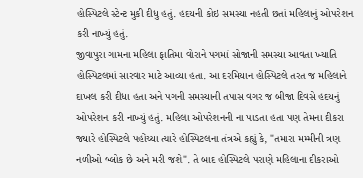હોસ્પિટલે સ્ટેન્ટ મુકી દીધુ હતું. હદયની કોઇ સમસ્યા નહતી છતાં મહિલાનું ઓપરેશન કરી નાખ્યું હતું.
જીવાપુરા ગામના મહિલા ફાતિમા વોરાને પગમાં સોજાની સમસ્યા આવતા ખ્યાતિ હોસ્પિટલમાં સારવાર માટે આવ્યા હતા. આ દરમિયાન હોસ્પિટલે તરત જ મહિલાને દાખલ કરી દીધા હતા અને પગની સમસ્યાની તપાસ વગર જ બીજા દિવસે હદયનું ઓપરેશન કરી નાખ્યું હતું. મહિલા ઓપરેશનની ના પાડતા હતા પણ તેમના દીકરા જ્યારે હોસ્પિટલે પહોંચ્યા ત્યારે હોસ્પિટલના તંત્રએ કહ્યું કે, "તમારા મમ્મીની ત્રણ નળીઓ બ્લોક છે અને મરી જશે". તે બાદ હોસ્પિટલે પરાણે મહિલાના દીકરાઓ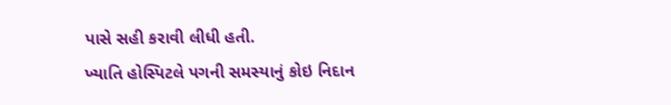પાસે સહી કરાવી લીધી હતી.
ખ્યાતિ હોસ્પિટલે પગની સમસ્યાનું કોઇ નિદાન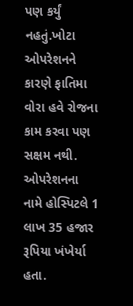પણ કર્યું નહતું.ખોટા ઓપરેશનને કારણે ફાતિમા વોરા હવે રોજના કામ કરવા પણ સક્ષમ નથી. ઓપરેશનના નામે હોસ્પિટલે 1 લાખ 35 હજાર રૂપિયા ખંખેર્યા હતા.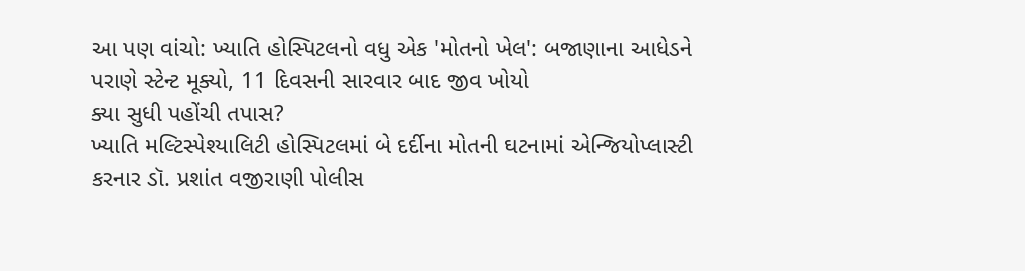આ પણ વાંચો: ખ્યાતિ હોસ્પિટલનો વધુ એક 'મોતનો ખેલ': બજાણાના આધેડને પરાણે સ્ટેન્ટ મૂક્યો, 11 દિવસની સારવાર બાદ જીવ ખોયો
ક્યા સુધી પહોંચી તપાસ?
ખ્યાતિ મલ્ટિસ્પેશ્યાલિટી હોસ્પિટલમાં બે દર્દીના મોતની ઘટનામાં એન્જિયોપ્લાસ્ટી કરનાર ડૉ. પ્રશાંત વજીરાણી પોલીસ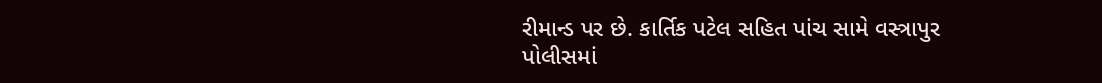રીમાન્ડ પર છે. કાર્તિક પટેલ સહિત પાંચ સામે વસ્ત્રાપુર પોલીસમાં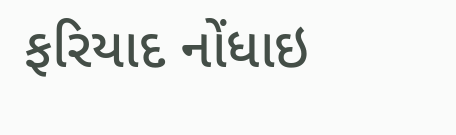ફરિયાદ નોંધાઇ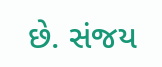છે. સંજય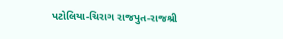પટોલિયા-ચિરાગ રાજપુત-રાજશ્રી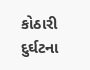કોઠારી દુર્ઘટના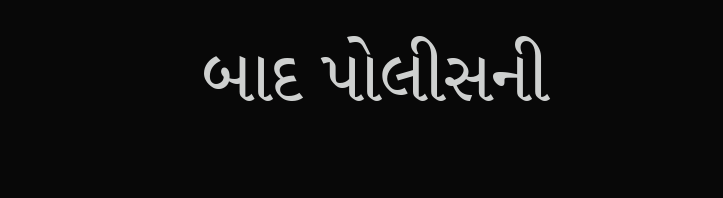બાદ પોલીસની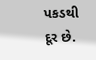પકડથી દૂર છે.